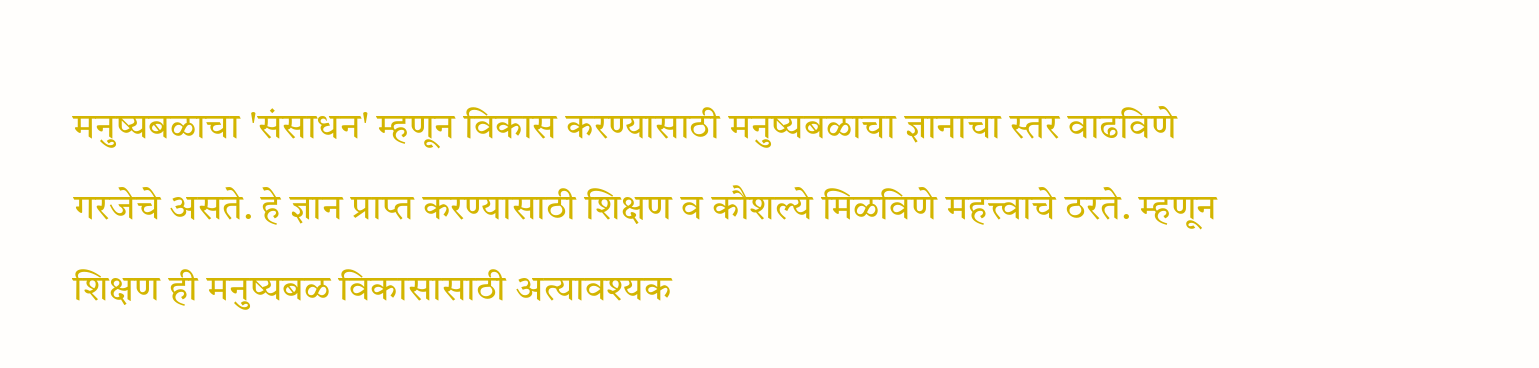मनुष्यबळाचा 'संसाधन' म्हणून विकास करण्यासाठी मनुष्यबळाचा ज्ञानाचा स्तर वाढविणे गरजेचे असते. हे ज्ञान प्राप्त करण्यासाठी शिक्षण व कौशल्ये मिळविणे महत्त्वाचे ठरते. म्हणून शिक्षण ही मनुष्यबळ विकासासाठी अत्यावश्यक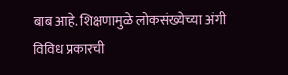बाब आहे. शिक्षणामुळे लोकसंख्येच्या अंगी विविध प्रकारची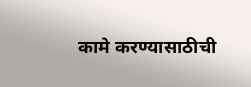कामे करण्यासाठीची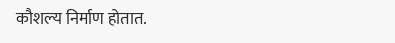कौशल्य निर्माण होतात.